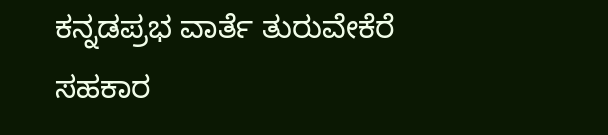ಕನ್ನಡಪ್ರಭ ವಾರ್ತೆ ತುರುವೇಕೆರೆ
ಸಹಕಾರ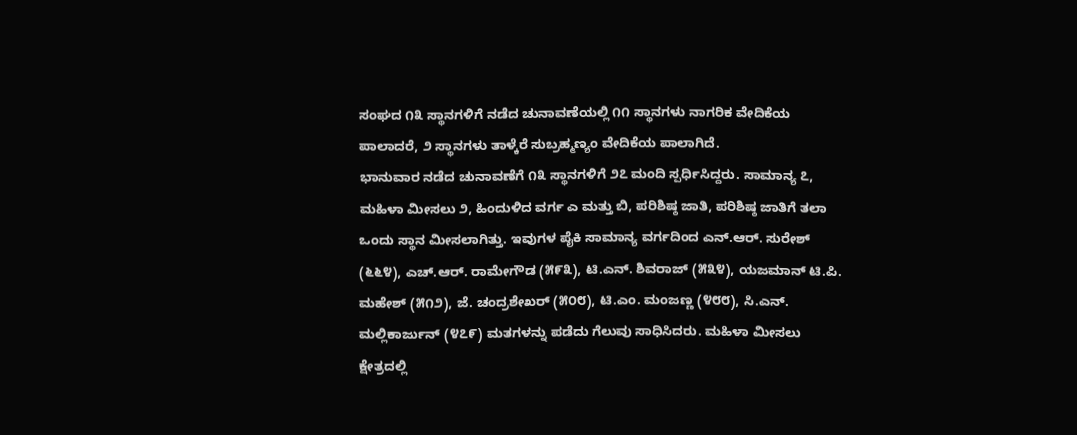ಸಂಘದ ೧೩ ಸ್ಥಾನಗಳಿಗೆ ನಡೆದ ಚುನಾವಣೆಯಲ್ಲಿ ೧೧ ಸ್ಥಾನಗಳು ನಾಗರಿಕ ವೇದಿಕೆಯ ಪಾಲಾದರೆ, ೨ ಸ್ಥಾನಗಳು ತಾಳ್ಕೆರೆ ಸುಬ್ರಹ್ಮಣ್ಯಂ ವೇದಿಕೆಯ ಪಾಲಾಗಿದೆ.
ಭಾನುವಾರ ನಡೆದ ಚುನಾವಣೆಗೆ ೧೩ ಸ್ಥಾನಗಳಿಗೆ ೨೭ ಮಂದಿ ಸ್ಪರ್ಧಿಸಿದ್ದರು. ಸಾಮಾನ್ಯ ೭, ಮಹಿಳಾ ಮೀಸಲು ೨, ಹಿಂದುಳಿದ ವರ್ಗ ಎ ಮತ್ತು ಬಿ, ಪರಿಶಿಷ್ಠ ಜಾತಿ, ಪರಿಶಿಷ್ಠ ಜಾತಿಗೆ ತಲಾ ಒಂದು ಸ್ಥಾನ ಮೀಸಲಾಗಿತ್ತು. ಇವುಗಳ ಪೈಕಿ ಸಾಮಾನ್ಯ ವರ್ಗದಿಂದ ಎನ್.ಆರ್. ಸುರೇಶ್ (೬೬೪), ಎಚ್.ಆರ್. ರಾಮೇಗೌಡ (೫೯೩), ಟಿ.ಎನ್. ಶಿವರಾಜ್ (೫೩೪), ಯಜಮಾನ್ ಟಿ.ಪಿ. ಮಹೇಶ್ (೫೧೨), ಜೆ. ಚಂದ್ರಶೇಖರ್ (೫೦೮), ಟಿ.ಎಂ. ಮಂಜಣ್ಣ (೪೮೮), ಸಿ.ಎನ್. ಮಲ್ಲಿಕಾರ್ಜುನ್ (೪೭೯) ಮತಗಳನ್ನು ಪಡೆದು ಗೆಲುವು ಸಾಧಿಸಿದರು. ಮಹಿಳಾ ಮೀಸಲು ಕ್ಷೇತ್ರದಲ್ಲಿ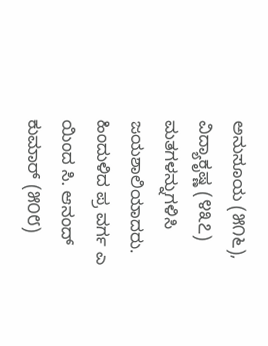ಅನುಸೂಯ (೫೧೬), ವಿದ್ಯಾಕೃಷ್ಣ (೪೩೭) ಮತಗಳನ್ನುಗಳಿಸಿ ಜಯಶಾಲಿಯಾದರು. ಹಿಂದುಳಿದ ಪ್ರ ವರ್ಗ ಎ ಯಿಂದ ಸಿ. ಆನಂದ್ ಕುಮಾರ್ (೫೦೮)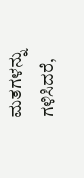ಮತಗಳನ್ನು ಗಳಿಸಿದರೆ,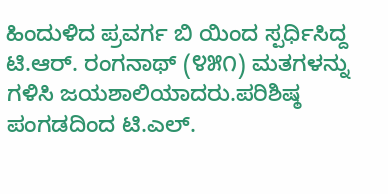ಹಿಂದುಳಿದ ಪ್ರವರ್ಗ ಬಿ ಯಿಂದ ಸ್ಪರ್ಧಿಸಿದ್ದ ಟಿ.ಆರ್. ರಂಗನಾಥ್ (೪೫೧) ಮತಗಳನ್ನು ಗಳಿಸಿ ಜಯಶಾಲಿಯಾದರು.ಪರಿಶಿಷ್ಠ ಪಂಗಡದಿಂದ ಟಿ.ಎಲ್.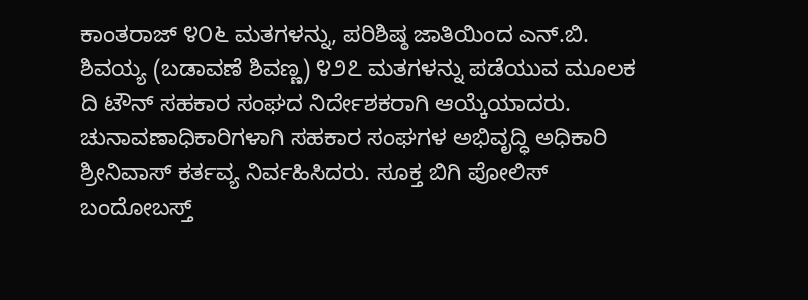ಕಾಂತರಾಜ್ ೪೦೬ ಮತಗಳನ್ನು, ಪರಿಶಿಷ್ಠ ಜಾತಿಯಿಂದ ಎನ್.ಬಿ. ಶಿವಯ್ಯ (ಬಡಾವಣೆ ಶಿವಣ್ಣ) ೪೨೭ ಮತಗಳನ್ನು ಪಡೆಯುವ ಮೂಲಕ ದಿ ಟೌನ್ ಸಹಕಾರ ಸಂಘದ ನಿರ್ದೇಶಕರಾಗಿ ಆಯ್ಕೆಯಾದರು.
ಚುನಾವಣಾಧಿಕಾರಿಗಳಾಗಿ ಸಹಕಾರ ಸಂಘಗಳ ಅಭಿವೃದ್ಧಿ ಅಧಿಕಾರಿ ಶ್ರೀನಿವಾಸ್ ಕರ್ತವ್ಯ ನಿರ್ವಹಿಸಿದರು. ಸೂಕ್ತ ಬಿಗಿ ಪೋಲಿಸ್ ಬಂದೋಬಸ್ತ್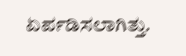ಏರ್ಪಡಿಸಲಾಗಿತ್ತು.